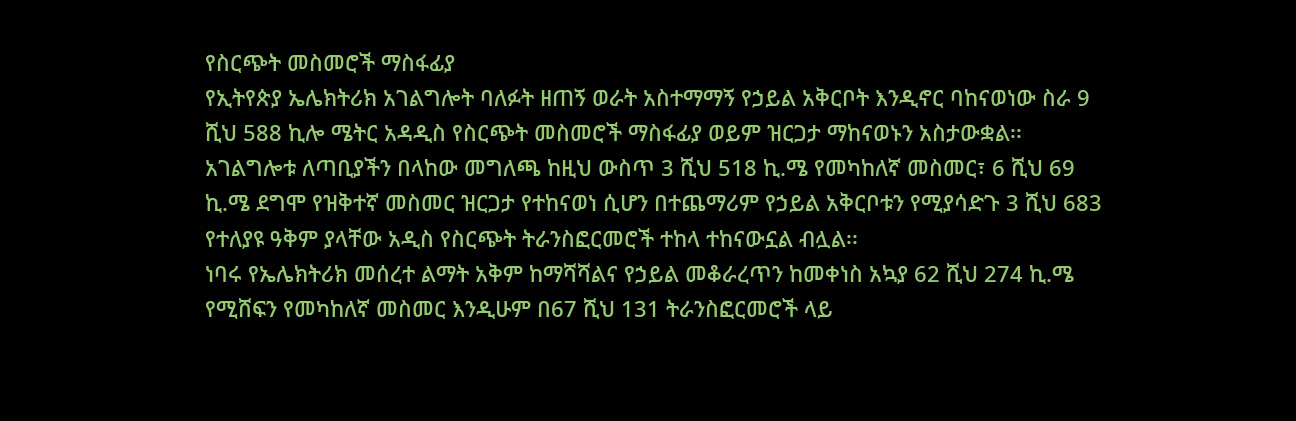የስርጭት መስመሮች ማስፋፊያ
የኢትየጵያ ኤሌክትሪክ አገልግሎት ባለፉት ዘጠኝ ወራት አስተማማኝ የኃይል አቅርቦት እንዲኖር ባከናወነው ስራ 9 ሺህ 588 ኪሎ ሜትር አዳዲስ የስርጭት መስመሮች ማስፋፊያ ወይም ዝርጋታ ማከናወኑን አስታውቋል፡፡
አገልግሎቱ ለጣቢያችን በላከው መግለጫ ከዚህ ውስጥ 3 ሺህ 518 ኪ.ሜ የመካከለኛ መስመር፣ 6 ሺህ 69 ኪ.ሜ ደግሞ የዝቅተኛ መስመር ዝርጋታ የተከናወነ ሲሆን በተጨማሪም የኃይል አቅርቦቱን የሚያሳድጉ 3 ሺህ 683 የተለያዩ ዓቅም ያላቸው አዲስ የስርጭት ትራንስፎርመሮች ተከላ ተከናውኗል ብሏል፡፡
ነባሩ የኤሌክትሪክ መሰረተ ልማት አቅም ከማሻሻልና የኃይል መቆራረጥን ከመቀነስ አኳያ 62 ሺህ 274 ኪ.ሜ የሚሸፍን የመካከለኛ መስመር እንዲሁም በ67 ሺህ 131 ትራንስፎርመሮች ላይ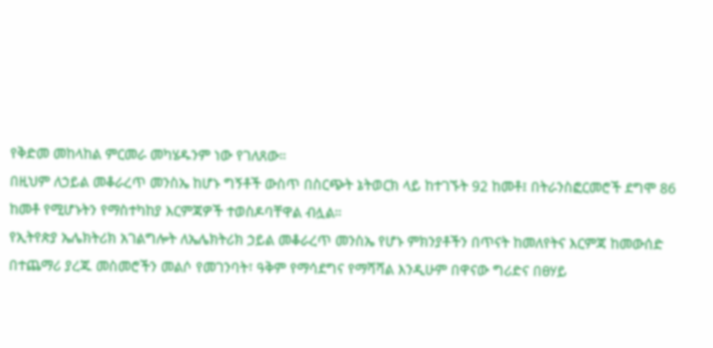የቅድመ መከላከል ምርመራ መካሄዱንም ነው የገለጸው።
በዚህም ለኃይል መቆራረጥ መንስኤ ከሆኑ ግኝቶች ውስጥ በስርጭት ኔትወርክ ላይ ከተገኙት 92 ከመቶ፤ በትራንስፎርመሮች ደግሞ 86 ከመቶ የሚሆኑትን የማስተካከያ እርምጃዎች ተወስዶባቸዋል ብሏል።
የኢትየጵያ ኤሌክትሪክ አገልግሎት ለኤሌክትሪክ ኃይል መቆራረጥ መንስኤ የሆኑ ምክንያቶችን በጥናት ከመለየትና እርምጃ ከመውሰድ በተጨማሪ ያረጁ መስመሮችን መልሶ የመገንባት፣ ዓቅም የማሳደግና የማሻሻል እንዲሁም በዋናው ግሪድና በፀሃይ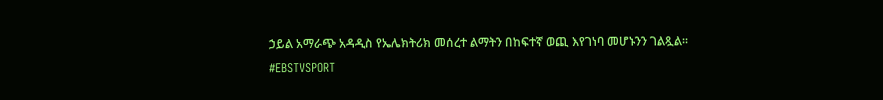ኃይል አማራጭ አዳዲስ የኤሌክትሪክ መሰረተ ልማትን በከፍተኛ ወጪ እየገነባ መሆኑንን ገልጿል፡፡
#EBSTVSPORT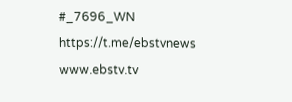#_7696_WN
https://t.me/ebstvnews
www.ebstv.tv